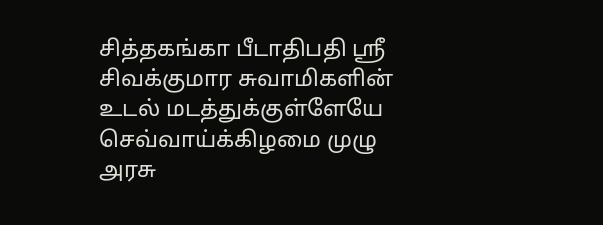சித்தகங்கா பீடாதிபதி ஸ்ரீ சிவக்குமார சுவாமிகளின் உடல் மடத்துக்குள்ளேயே செவ்வாய்க்கிழமை முழு அரசு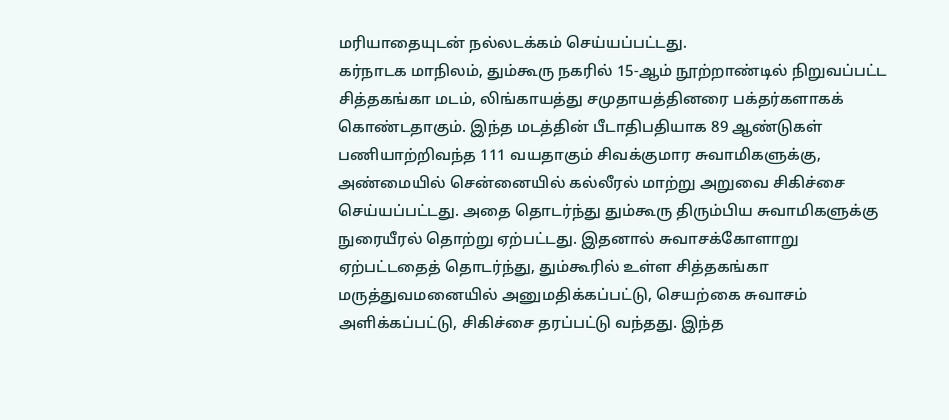மரியாதையுடன் நல்லடக்கம் செய்யப்பட்டது.
கர்நாடக மாநிலம், தும்கூரு நகரில் 15-ஆம் நூற்றாண்டில் நிறுவப்பட்ட சித்தகங்கா மடம், லிங்காயத்து சமுதாயத்தினரை பக்தர்களாகக் கொண்டதாகும். இந்த மடத்தின் பீடாதிபதியாக 89 ஆண்டுகள் பணியாற்றிவந்த 111 வயதாகும் சிவக்குமார சுவாமிகளுக்கு, அண்மையில் சென்னையில் கல்லீரல் மாற்று அறுவை சிகிச்சை செய்யப்பட்டது. அதை தொடர்ந்து தும்கூரு திரும்பிய சுவாமிகளுக்கு நுரையீரல் தொற்று ஏற்பட்டது. இதனால் சுவாசக்கோளாறு ஏற்பட்டதைத் தொடர்ந்து, தும்கூரில் உள்ள சித்தகங்கா மருத்துவமனையில் அனுமதிக்கப்பட்டு, செயற்கை சுவாசம் அளிக்கப்பட்டு, சிகிச்சை தரப்பட்டு வந்தது. இந்த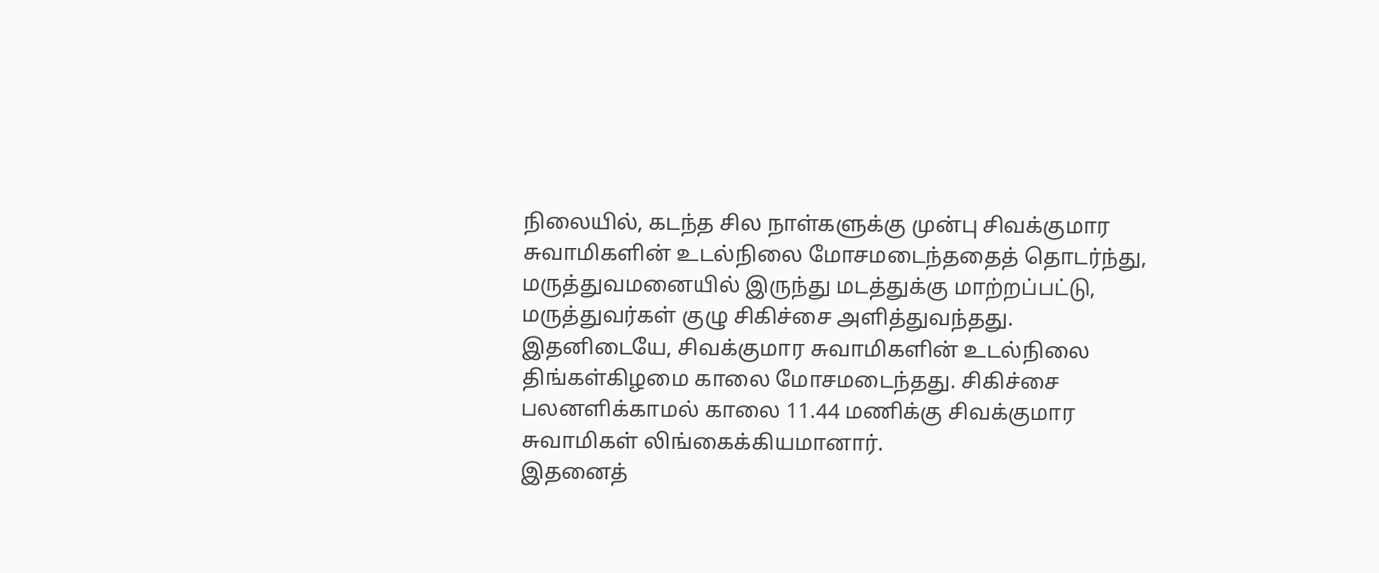நிலையில், கடந்த சில நாள்களுக்கு முன்பு சிவக்குமார சுவாமிகளின் உடல்நிலை மோசமடைந்ததைத் தொடர்ந்து, மருத்துவமனையில் இருந்து மடத்துக்கு மாற்றப்பட்டு, மருத்துவர்கள் குழு சிகிச்சை அளித்துவந்தது.
இதனிடையே, சிவக்குமார சுவாமிகளின் உடல்நிலை திங்கள்கிழமை காலை மோசமடைந்தது. சிகிச்சை பலனளிக்காமல் காலை 11.44 மணிக்கு சிவக்குமார சுவாமிகள் லிங்கைக்கியமானார்.
இதனைத்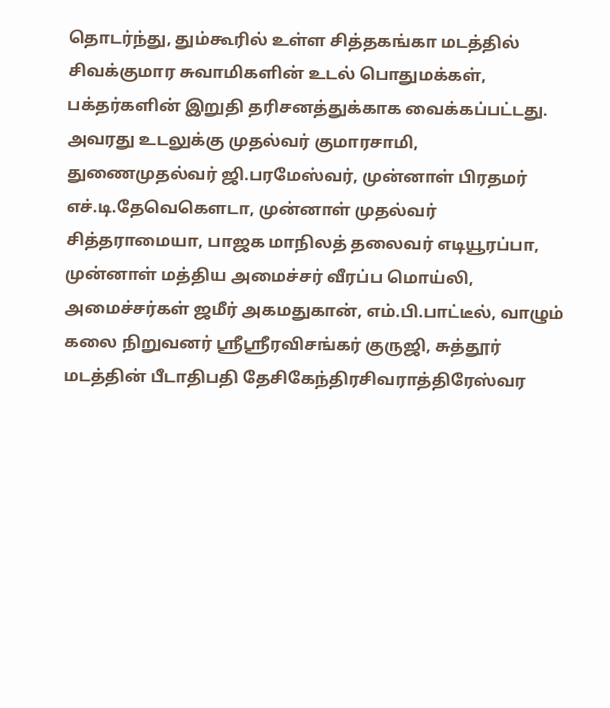தொடர்ந்து, தும்கூரில் உள்ள சித்தகங்கா மடத்தில் சிவக்குமார சுவாமிகளின் உடல் பொதுமக்கள், பக்தர்களின் இறுதி தரிசனத்துக்காக வைக்கப்பட்டது.
அவரது உடலுக்கு முதல்வர் குமாரசாமி, துணைமுதல்வர் ஜி.பரமேஸ்வர், முன்னாள் பிரதமர் எச்.டி.தேவெகெளடா, முன்னாள் முதல்வர் சித்தராமையா, பாஜக மாநிலத் தலைவர் எடியூரப்பா, முன்னாள் மத்திய அமைச்சர் வீரப்ப மொய்லி, அமைச்சர்கள் ஜமீர் அகமதுகான், எம்.பி.பாட்டீல், வாழும் கலை நிறுவனர் ஸ்ரீஸ்ரீரவிசங்கர் குருஜி, சுத்தூர் மடத்தின் பீடாதிபதி தேசிகேந்திரசிவராத்திரேஸ்வர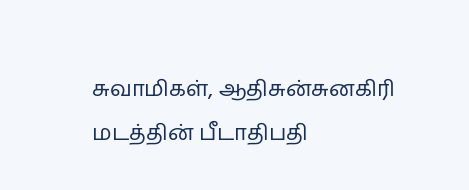சுவாமிகள், ஆதிசுன்சுனகிரி மடத்தின் பீடாதிபதி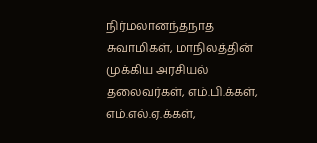நிர்மலானந்தநாத சுவாமிகள், மாநிலத்தின் முக்கிய அரசியல் தலைவர்கள், எம்.பி.க்கள், எம்.எல்.ஏ.க்கள்,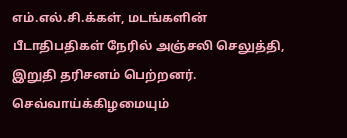எம்.எல்.சி.க்கள், மடங்களின் பீடாதிபதிகள் நேரில் அஞ்சலி செலுத்தி, இறுதி தரிசனம் பெற்றனர்.
செவ்வாய்க்கிழமையும்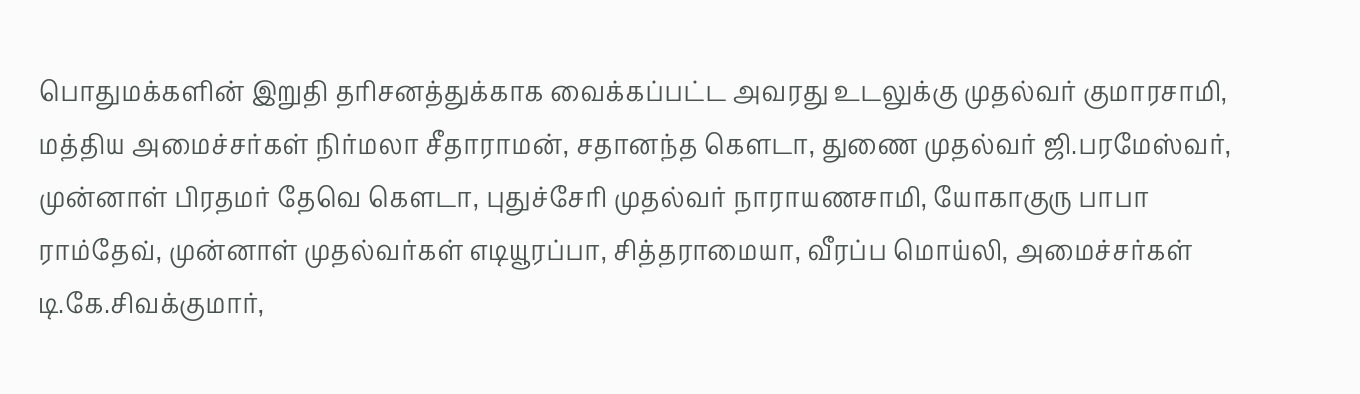பொதுமக்களின் இறுதி தரிசனத்துக்காக வைக்கப்பட்ட அவரது உடலுக்கு முதல்வர் குமாரசாமி, மத்திய அமைச்சர்கள் நிர்மலா சீதாராமன், சதானந்த கெளடா, துணை முதல்வர் ஜி.பரமேஸ்வர், முன்னாள் பிரதமர் தேவெ கெளடா, புதுச்சேரி முதல்வர் நாராயணசாமி, யோகாகுரு பாபா ராம்தேவ், முன்னாள் முதல்வர்கள் எடியூரப்பா, சித்தராமையா, வீரப்ப மொய்லி, அமைச்சர்கள் டி.கே.சிவக்குமார்,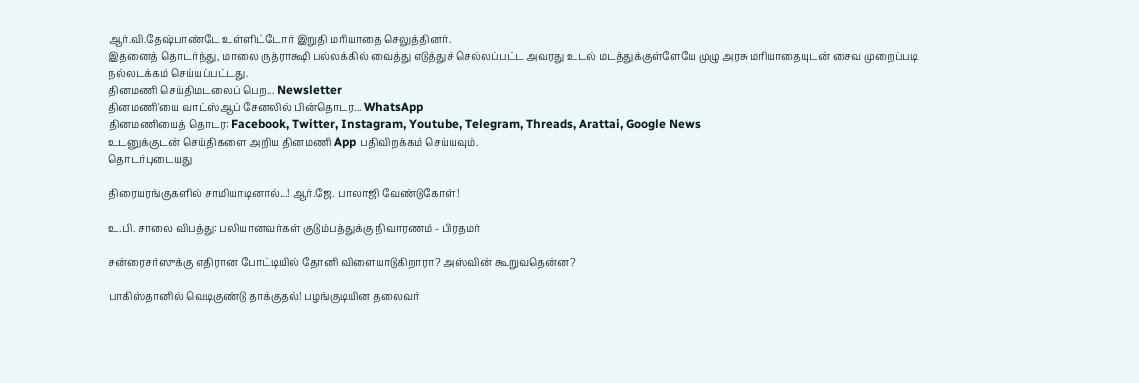ஆர்.வி.தேஷ்பாண்டே உள்ளிட்டோர் இறுதி மரியாதை செலுத்தினர்.
இதனைத் தொடர்ந்து, மாலை ருத்ராக்ஷி பல்லக்கில் வைத்து எடுத்துச் செல்லப்பட்ட அவரது உடல் மடத்துக்குள்ளேயே முழு அரசு மரியாதையுடன் சைவ முறைப்படி நல்லடக்கம் செய்யப்பட்டது.
தினமணி செய்திமடலைப் பெற... Newsletter
தினமணி'யை வாட்ஸ்ஆப் சேனலில் பின்தொடர... WhatsApp
தினமணியைத் தொடர: Facebook, Twitter, Instagram, Youtube, Telegram, Threads, Arattai, Google News
உடனுக்குடன் செய்திகளை அறிய தினமணி App பதிவிறக்கம் செய்யவும்.
தொடர்புடையது

திரையரங்குகளில் சாமியாடினால்...! ஆர்.ஜே. பாலாஜி வேண்டுகோள்!

உ.பி. சாலை விபத்து: பலியானவர்கள் குடும்பத்துக்கு நிவாரணம் - பிரதமர்

சன்ரைசர்ஸுக்கு எதிரான போட்டியில் தோனி விளையாடுகிறாரா? அஸ்வின் கூறுவதென்ன?

பாகிஸ்தானில் வெடிகுண்டு தாக்குதல்! பழங்குடியின தலைவர்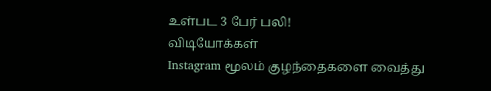உள்பட 3 பேர் பலி!
விடியோக்கள்
Instagram மூலம் குழந்தைகளை வைத்து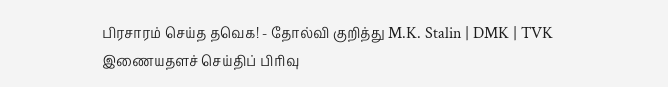பிரசாரம் செய்த தவெக! - தோல்வி குறித்து M.K. Stalin | DMK | TVK
இணையதளச் செய்திப் பிரிவு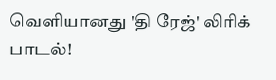வெளியானது 'தி ரேஜ்' லிரிக் பாடல்!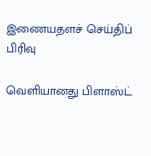இணையதளச் செய்திப் பிரிவு

வெளியானது பிளாஸ்ட்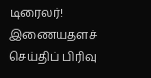டிரைலர்!
இணையதளச் செய்திப் பிரிவு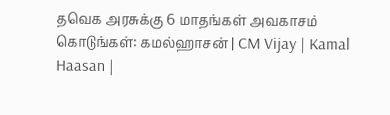தவெக அரசுக்கு 6 மாதங்கள் அவகாசம் கொடுங்கள்: கமல்ஹாசன் | CM Vijay | Kamal Haasan |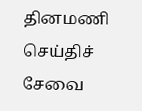தினமணி செய்திச் சேவை